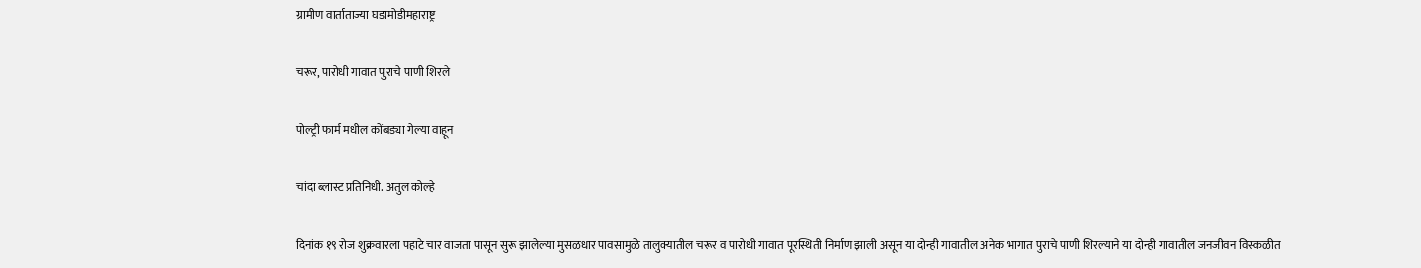ग्रामीण वार्ताताज्या घडामोडीमहाराष्ट्र

चरूर, पारोधी गावात पुराचे पाणी शिरले

पोल्ट्री फार्म मधील कोंबड्या गेल्या वाहून

चांदा ब्लास्ट प्रतिनिधी. अतुल कोल्हे

दिनांक १९ रोज शुक्रवारला पहाटे चार वाजता पासून सुरू झालेल्या मुसळधार पावसामुळे तालुक्यातील चरूर व पारोधी गावात पूरस्थिती निर्माण झाली असून या दोन्ही गावातील अनेक भागात पुराचे पाणी शिरल्याने या दोन्ही गावातील जनजीवन विस्कळीत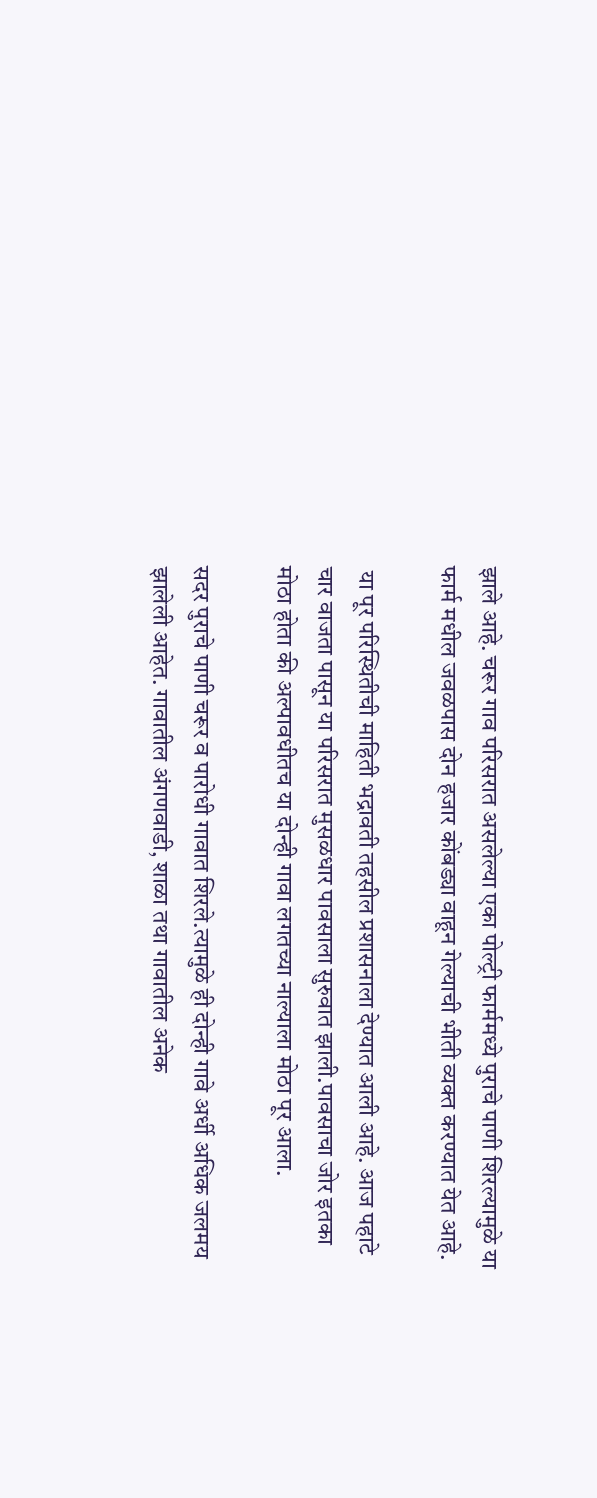झाले आहे. चरूर गाव परिसरात असलेल्या एका पोल्ट्री फार्ममध्ये पुराचे पाणी शिरल्यामुळे या फार्म मधील जवळपास दोन हजार कोंबड्या वाहून गेल्याची भीती व्यक्त करण्यात येत आहे.

 या पूर परिस्थितीची माहिती भद्रावती तहसील प्रशासनाला देण्यात आली आहे. आज पहाटे चार वाजता पासून या परिसरात मुसळधार पावसाला सुरुवात झाली.पावसाचा जोर इतका मोठा होता की अल्पावधीतच या दोन्ही गावा लगतच्या नाल्याला मोठा पूर आला.

सदर पुराचे पाणी चरूर व पारोधी गावात शिरले.त्यामुळे ही दोन्ही गावे अर्धी अधिक जलमय झालेली आहेत. गावातील अंगणवाडी, शाळा तथा गावातील अनेक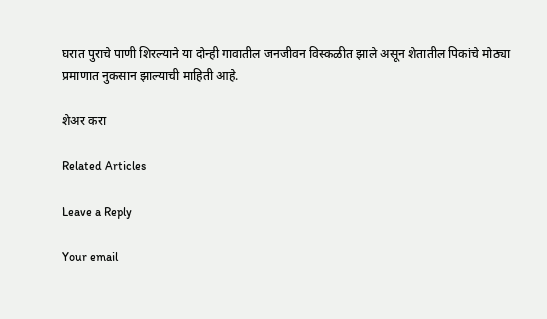घरात पुराचे पाणी शिरल्याने या दोन्ही गावातील जनजीवन विस्कळीत झाले असून शेतातील पिकांचे मोठ्या प्रमाणात नुकसान झाल्याची माहिती आहे.

शेअर करा

Related Articles

Leave a Reply

Your email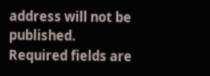address will not be published. Required fields are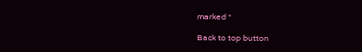marked *

Back to top button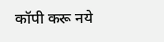कॉपी करू नये